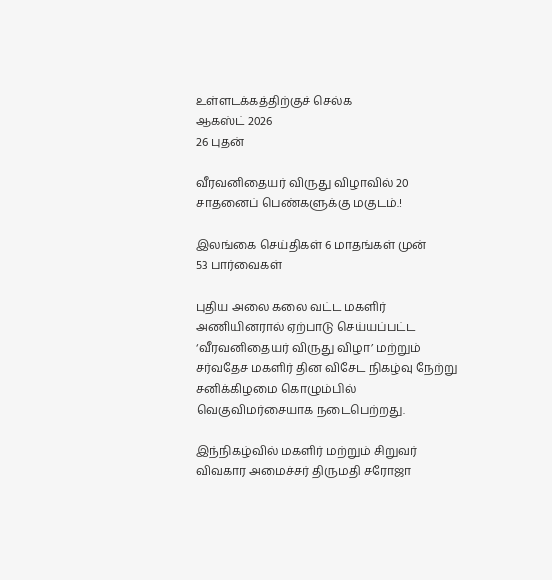உள்ளடக்கத்திற்குச் செல்க
ஆகஸ்ட் 2026
26 புதன்

வீரவனிதையர் விருது விழாவில் 20 சாதனைப் பெண்களுக்கு மகுடம்.!

இலங்கை செய்திகள் 6 மாதங்கள் முன்
53 பார்வைகள்

புதிய அலை கலை வட்ட மகளிர் அணியினரால் ஏற்பாடு செய்யப்பட்ட ‘வீரவனிதையர் விருது விழா’ மற்றும் சர்வதேச மகளிர் தின விசேட நிகழ்வு நேற்று சனிக்கிழமை கொழும்பில் வெகுவிமர்சையாக நடைபெற்றது.

இந்நிகழ்வில் மகளிர் மற்றும் சிறுவர் விவகார அமைச்சர் திருமதி சரோஜா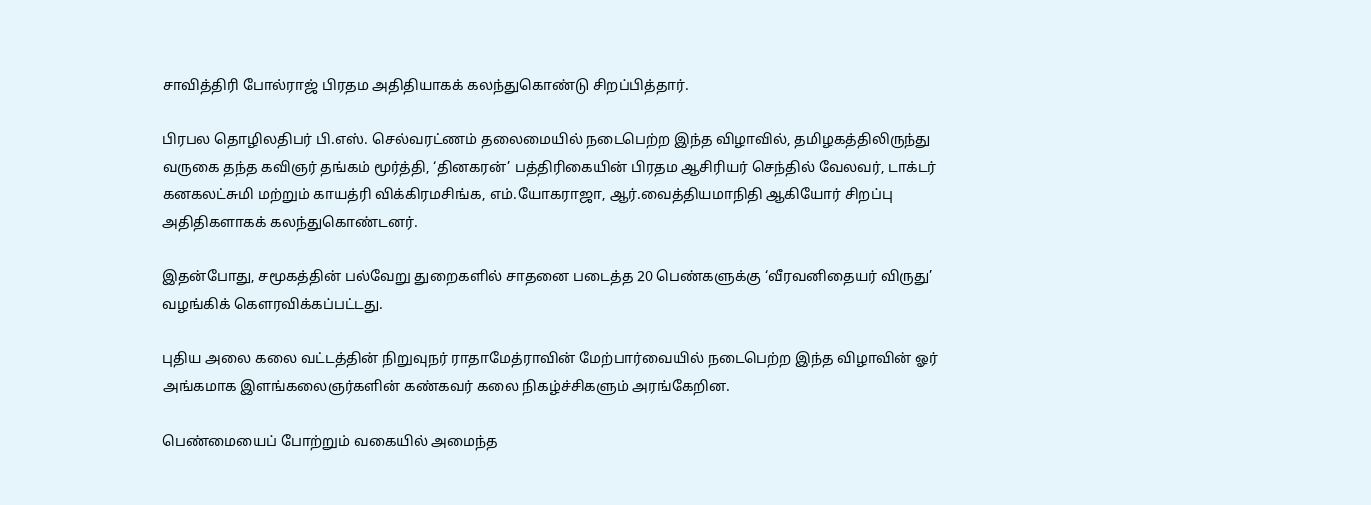சாவித்திரி போல்ராஜ் பிரதம அதிதியாகக் கலந்துகொண்டு சிறப்பித்தார்.

பிரபல தொழிலதிபர் பி.எஸ். செல்வரட்ணம் தலைமையில் நடைபெற்ற இந்த விழாவில், தமிழகத்திலிருந்து வருகை தந்த கவிஞர் தங்கம் மூர்த்தி, ‘தினகரன்’ பத்திரிகையின் பிரதம ஆசிரியர் செந்தில் வேலவர், டாக்டர் கனகலட்சுமி மற்றும் காயத்ரி விக்கிரமசிங்க, எம்.யோகராஜா, ஆர்.வைத்தியமாநிதி ஆகியோர் சிறப்பு அதிதிகளாகக் கலந்துகொண்டனர்.

இதன்போது, சமூகத்தின் பல்வேறு துறைகளில் சாதனை படைத்த 20 பெண்களுக்கு ‘வீரவனிதையர் விருது’ வழங்கிக் கௌரவிக்கப்பட்டது.

புதிய அலை கலை வட்டத்தின் நிறுவுநர் ராதாமேத்ராவின் மேற்பார்வையில் நடைபெற்ற இந்த விழாவின் ஓர் அங்கமாக இளங்கலைஞர்களின் கண்கவர் கலை நிகழ்ச்சிகளும் அரங்கேறின.

பெண்மையைப் போற்றும் வகையில் அமைந்த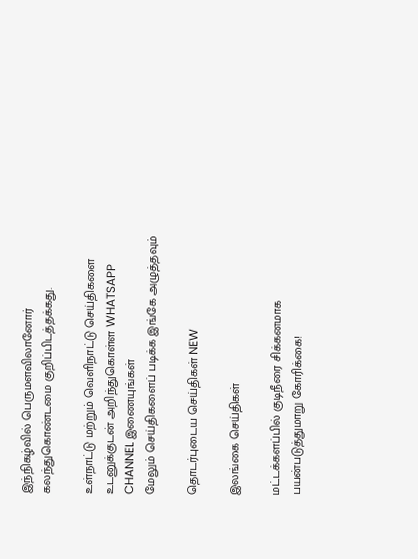இந்நிகழ்வில் பெருமளவிலானோர் கலந்துகொண்டமை குறிப்பிடத்தக்கது.

உள்நாட்டு மற்றும் வெளிநாட்டு செய்திகளை உடனுக்குடன் அறிந்துகொள்ள WHATSAPP CHANNEL இணையுங்கள்
மேலும் செய்திகளைப் படிக்க இங்கே அழுத்தவும்

தொடர்புடைய செய்திகள் NEW

இலங்கை செய்திகள்

மட்டக்களப்பில் குடிநீரை சிக்கனமாக பயன்படுத்துமாறு கோரிக்கை!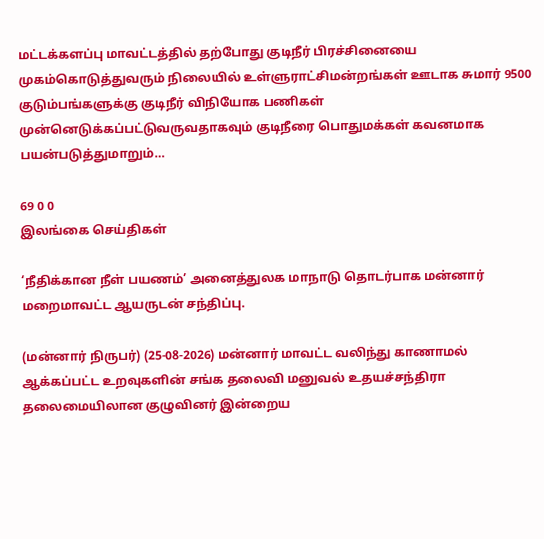மட்டக்களப்பு மாவட்டத்தில் தற்போது குடிநீர் பிரச்சினையை முகம்கொடுத்துவரும் நிலையில் உள்ளுராட்சிமன்றங்கள் ஊடாக சுமார் 9500 குடும்பங்களுக்கு குடிநீர் விநியோக பணிகள் முன்னெடுக்கப்பட்டுவருவதாகவும் குடிநீரை பொதுமக்கள் கவனமாக பயன்படுத்துமாறும்…

69 0 0
இலங்கை செய்திகள்

‘நீதிக்கான நீள் பயணம்’ அனைத்துலக மாநாடு தொடர்பாக மன்னார் மறைமாவட்ட ஆயருடன் சந்திப்பு.

(மன்னார் நிருபர்) (25-08-2026) மன்னார் மாவட்ட வலிந்து காணாமல் ஆக்கப்பட்ட உறவுகளின் சங்க தலைவி மனுவல் உதயச்சந்திரா தலைமையிலான குழுவினர் இன்றைய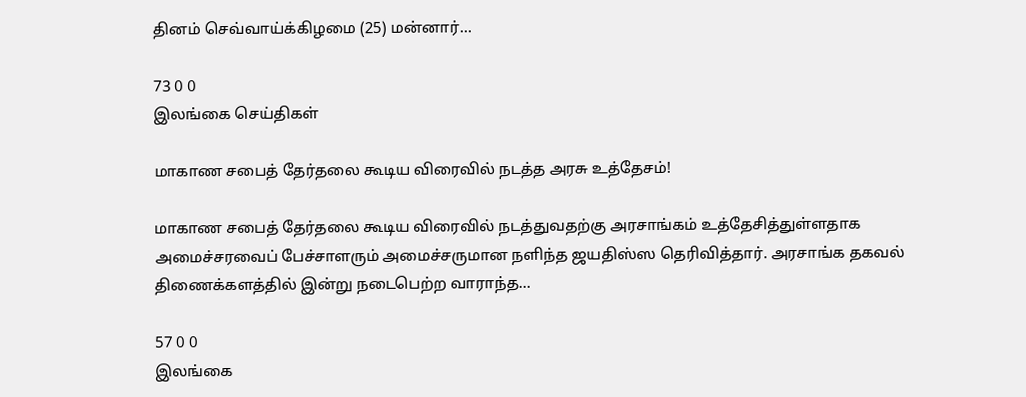தினம் செவ்வாய்க்கிழமை (25) மன்னார்…

73 0 0
இலங்கை செய்திகள்

மாகாண சபைத் தேர்தலை கூடிய விரைவில் நடத்த அரசு உத்தேசம்!

மாகாண சபைத் தேர்தலை கூடிய விரைவில் நடத்துவதற்கு அரசாங்கம் உத்தேசித்துள்ளதாக அமைச்சரவைப் பேச்சாளரும் அமைச்சருமான நளிந்த ஜயதிஸ்ஸ தெரிவித்தார். அரசாங்க தகவல் திணைக்களத்தில் இன்று நடைபெற்ற வாராந்த…

57 0 0
இலங்கை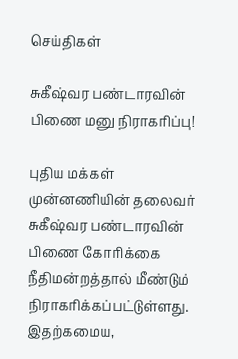செய்திகள்

சுகீஷ்வர பண்டாரவின் பிணை மனு நிராகரிப்பு!

புதிய மக்கள் முன்னணியின் தலைவர் சுகீஷ்வர பண்டாரவின் பிணை கோரிக்கை நீதிமன்றத்தால் மீண்டும் நிராகரிக்கப்பட்டுள்ளது. இதற்கமைய,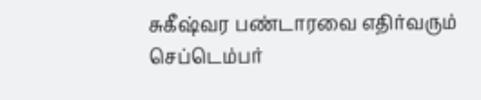சுகீஷ்வர பண்டாரவை எதிர்வரும் செப்டெம்பர்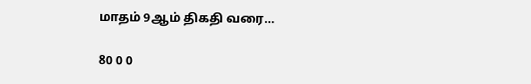மாதம் 9ஆம் திகதி வரை…

80 0 0